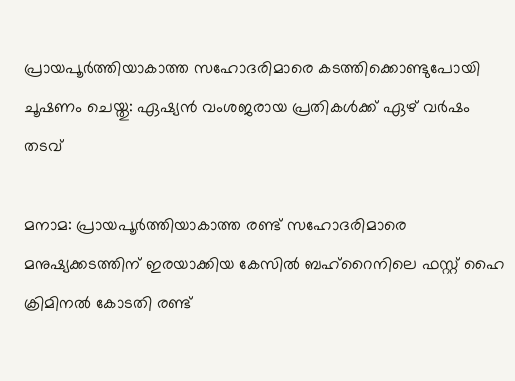പ്രായപൂർത്തിയാകാത്ത സഹോദരിമാരെ കടത്തിക്കൊണ്ടുപോയി ചൂഷണം ചെയ്തു: ഏഷ്യൻ വംശജരായ പ്രതികൾക്ക് ഏഴ് വർഷം തടവ്

മനാമ: പ്രായപൂർത്തിയാകാത്ത രണ്ട് സഹോദരിമാരെ മനുഷ്യക്കടത്തിന് ഇരയാക്കിയ കേസിൽ ബഹ്‌റൈനിലെ ഫസ്റ്റ് ഹൈ ക്രിമിനൽ കോടതി രണ്ട്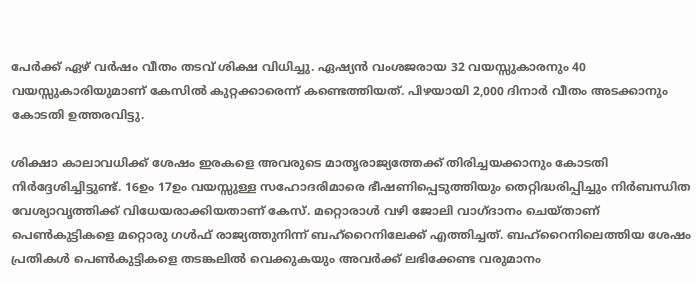പേർക്ക് ഏഴ് വർഷം വീതം തടവ് ശിക്ഷ വിധിച്ചു. ഏഷ്യൻ വംശജരായ 32 വയസ്സുകാരനും 40 വയസ്സുകാരിയുമാണ് കേസിൽ കുറ്റക്കാരെന്ന് കണ്ടെത്തിയത്. പിഴയായി 2,000 ദിനാർ വീതം അടക്കാനും കോടതി ഉത്തരവിട്ടു.

ശിക്ഷാ കാലാവധിക്ക് ശേഷം ഇരകളെ അവരുടെ മാതൃരാജ്യത്തേക്ക് തിരിച്ചയക്കാനും കോടതി നിർദ്ദേശിച്ചിട്ടുണ്ട്. 16ഉം 17ഉം വയസ്സുള്ള സഹോദരിമാരെ ഭീഷണിപ്പെടുത്തിയും തെറ്റിദ്ധരിപ്പിച്ചും നിർബന്ധിത വേശ്യാവൃത്തിക്ക് വിധേയരാക്കിയതാണ് കേസ്. മറ്റൊരാൾ വഴി ജോലി വാഗ്ദാനം ചെയ്താണ് പെൺകുട്ടികളെ മറ്റൊരു ഗൾഫ് രാജ്യത്തുനിന്ന് ബഹ്‌റൈനിലേക്ക് എത്തിച്ചത്. ബഹ്‌റൈനിലെത്തിയ ശേഷം പ്രതികൾ പെൺകുട്ടികളെ തടങ്കലിൽ വെക്കുകയും അവർക്ക് ലഭിക്കേണ്ട വരുമാനം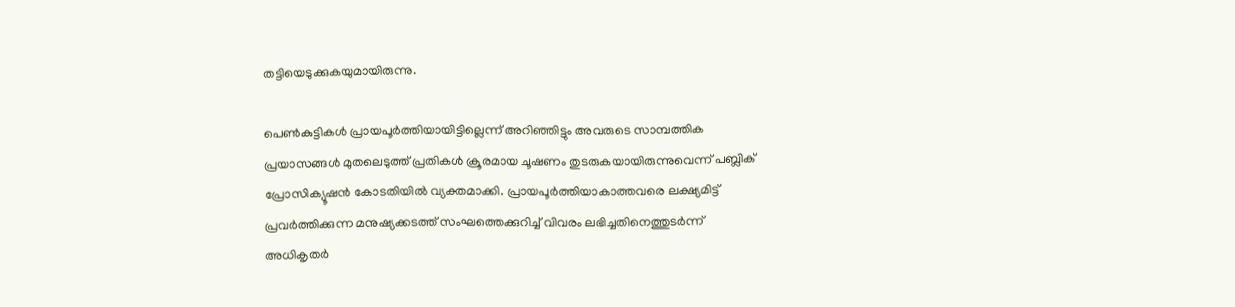തട്ടിയെടുക്കുകയുമായിരുന്നു.

പെൺകുട്ടികൾ പ്രായപൂർത്തിയായിട്ടില്ലെന്ന് അറിഞ്ഞിട്ടും അവരുടെ സാമ്പത്തിക പ്രയാസങ്ങൾ മുതലെടുത്ത് പ്രതികൾ ക്രൂരമായ ചൂഷണം തുടരുകയായിരുന്നുവെന്ന് പബ്ലിക് പ്രോസിക്യൂഷൻ കോടതിയിൽ വ്യക്തമാക്കി. പ്രായപൂർത്തിയാകാത്തവരെ ലക്ഷ്യമിട്ട് പ്രവർത്തിക്കുന്ന മനുഷ്യക്കടത്ത് സംഘത്തെക്കുറിച്ച് വിവരം ലഭിച്ചതിനെത്തുടർന്ന് അധികൃതർ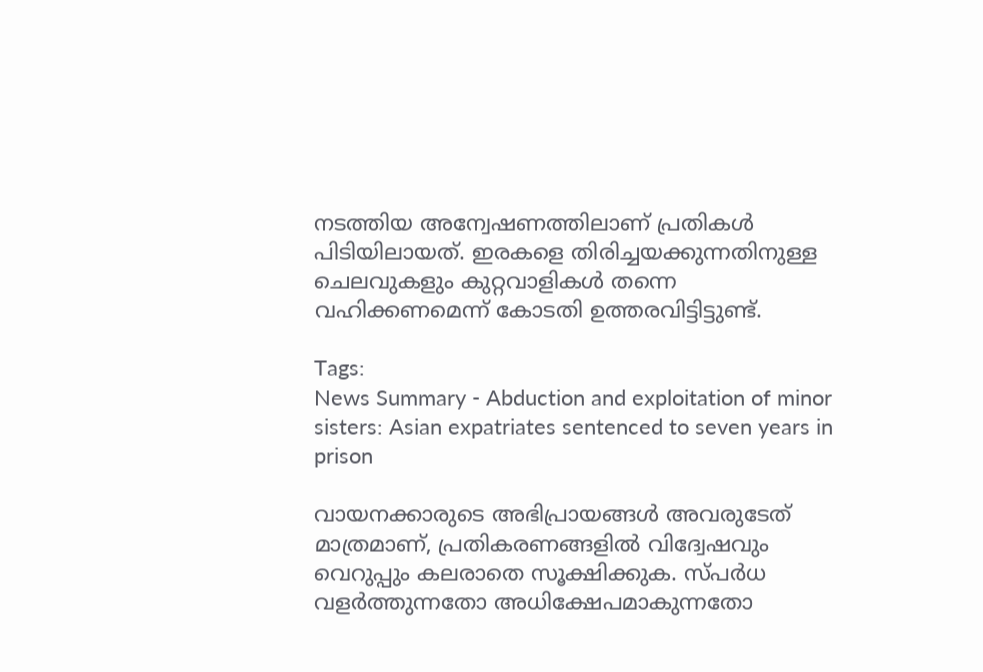നടത്തിയ അന്വേഷണത്തിലാണ് പ്രതികൾ പിടിയിലായത്. ഇരകളെ തിരിച്ചയക്കുന്നതിനുള്ള ചെലവുകളും കുറ്റവാളികൾ തന്നെ വഹിക്കണമെന്ന് കോടതി ഉത്തരവിട്ടിട്ടുണ്ട്.

Tags:
News Summary - Abduction and exploitation of minor sisters: Asian expatriates sentenced to seven years in prison

വായനക്കാരുടെ അഭിപ്രായങ്ങള്‍ അവരുടേത് മാത്രമാണ്, പ്രതികരണങ്ങളിൽ വിദ്വേഷവും വെറുപ്പും കലരാതെ സൂക്ഷിക്കുക. സ്പർധ വളർത്തുന്നതോ അധിക്ഷേപമാകുന്നതോ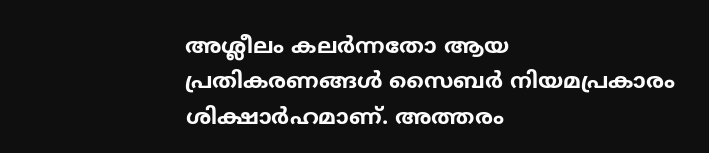അശ്ലീലം കലർന്നതോ ആയ പ്രതികരണങ്ങൾ സൈബർ നിയമപ്രകാരം ശിക്ഷാർഹമാണ്. അത്തരം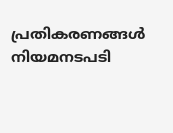പ്രതികരണങ്ങൾ നിയമനടപടി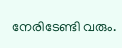നേരിടേണ്ടി വരും.